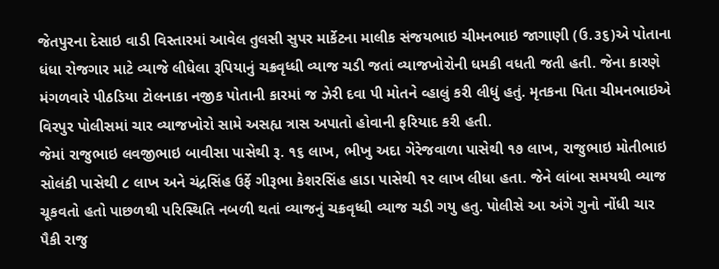જેતપુરના દેસાઇ વાડી વિસ્તારમાં આવેલ તુલસી સુપર માર્કેટના માલીક સંજયભાઇ ચીમનભાઇ જાગાણી (ઉ.૩૬)એ પોતાના ધંધા રોજગાર માટે વ્યાજે લીધેલા રૂપિયાનું ચક્રવૃધ્ધી વ્યાજ ચડી જતાં વ્યાજખોરોની ધમકી વધતી જતી હતી. જેના કારણે મંગળવારે પીઠડિયા ટોલનાકા નજીક પોતાની કારમાં જ ઝેરી દવા પી મોતને વ્હાલું કરી લીધું હતું. મૃતકના પિતા ચીમનભાઇએ વિરપુર પોલીસમાં ચાર વ્યાજખોરો સામે અસહ્ય ત્રાસ અપાતો હોવાની ફરિયાદ કરી હતી.
જેમાં રાજુભાઇ લવજીભાઇ બાવીસા પાસેથી રૂ. ૧૬ લાખ, ભીખુ અદા ગેરેજવાળા પાસેથી ૧૭ લાખ, રાજુભાઇ મોતીભાઇ સોલંકી પાસેથી ૮ લાખ અને ચંદ્રસિંહ ઉર્ફે ગીરૂભા કેશરસિંહ હાડા પાસેથી ૧ર લાખ લીધા હતા. જેને લાંબા સમયથી વ્યાજ ચૂકવતો હતો પાછળથી પરિસ્થિતિ નબળી થતાં વ્યાજનું ચક્રવૃધ્ધી વ્યાજ ચડી ગયુ હતુ. પોલીસે આ અંગે ગુનો નોંધી ચાર પૈકી રાજુ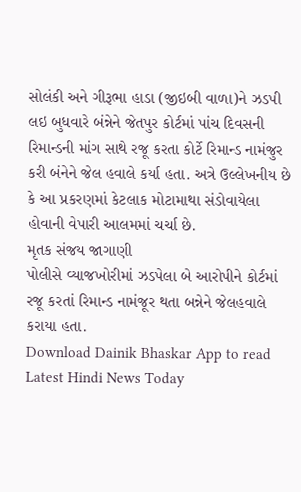સોલંકી અને ગીરૂભા હાડા (જીઇબી વાળા)ને ઝડપી લઇ બુધવારે બંન્નેને જેતપુર કોર્ટમાં પાંચ દિવસની રિમાન્ડની માંગ સાથે રજૂ કરતા કોર્ટે રિમાન્ડ નામંજુર કરી બંનેને જેલ હવાલે કર્યા હતા. અત્રે ઉલ્લેખનીય છે કે આ પ્રકરણમાં કેટલાક મોટામાથા સંડોવાયેલા હોવાની વેપારી આલમમાં ચર્ચા છે.
મૃતક સંજય જાગાણી
પોલીસે વ્યાજખોરીમાં ઝડપેલા બે આરોપીને કોર્ટમાં રજૂ કરતાં રિમાન્ડ નામંજૂર થતા બન્નેને જેલહવાલે કરાયા હતા.
Download Dainik Bhaskar App to read Latest Hindi News Today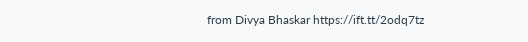from Divya Bhaskar https://ift.tt/2odq7tz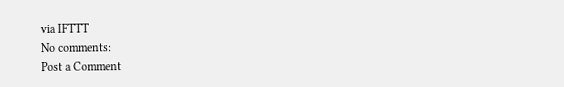via IFTTT
No comments:
Post a Comment